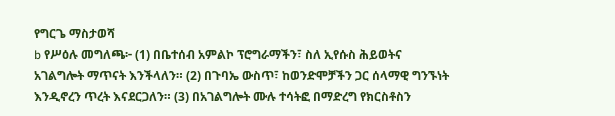የግርጌ ማስታወሻ
b የሥዕሉ መግለጫ፦ (1) በቤተሰብ አምልኮ ፕሮግራማችን፣ ስለ ኢየሱስ ሕይወትና አገልግሎት ማጥናት እንችላለን። (2) በጉባኤ ውስጥ፣ ከወንድሞቻችን ጋር ሰላማዊ ግንኙነት እንዲኖረን ጥረት እናደርጋለን። (3) በአገልግሎት ሙሉ ተሳትፎ በማድረግ የክርስቶስን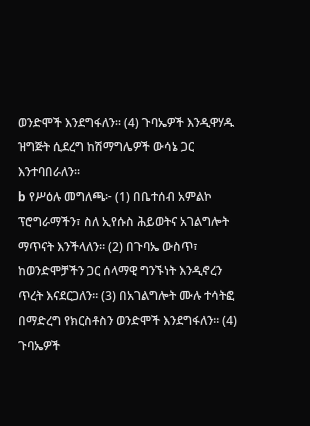ወንድሞች እንደግፋለን። (4) ጉባኤዎች እንዲዋሃዱ ዝግጅት ሲደረግ ከሽማግሌዎች ውሳኔ ጋር እንተባበራለን።
b የሥዕሉ መግለጫ፦ (1) በቤተሰብ አምልኮ ፕሮግራማችን፣ ስለ ኢየሱስ ሕይወትና አገልግሎት ማጥናት እንችላለን። (2) በጉባኤ ውስጥ፣ ከወንድሞቻችን ጋር ሰላማዊ ግንኙነት እንዲኖረን ጥረት እናደርጋለን። (3) በአገልግሎት ሙሉ ተሳትፎ በማድረግ የክርስቶስን ወንድሞች እንደግፋለን። (4) ጉባኤዎች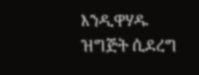እንዲዋሃዱ ዝግጅት ሲደረግ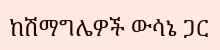ከሽማግሌዎች ውሳኔ ጋር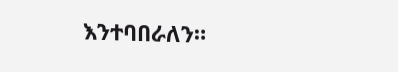እንተባበራለን።